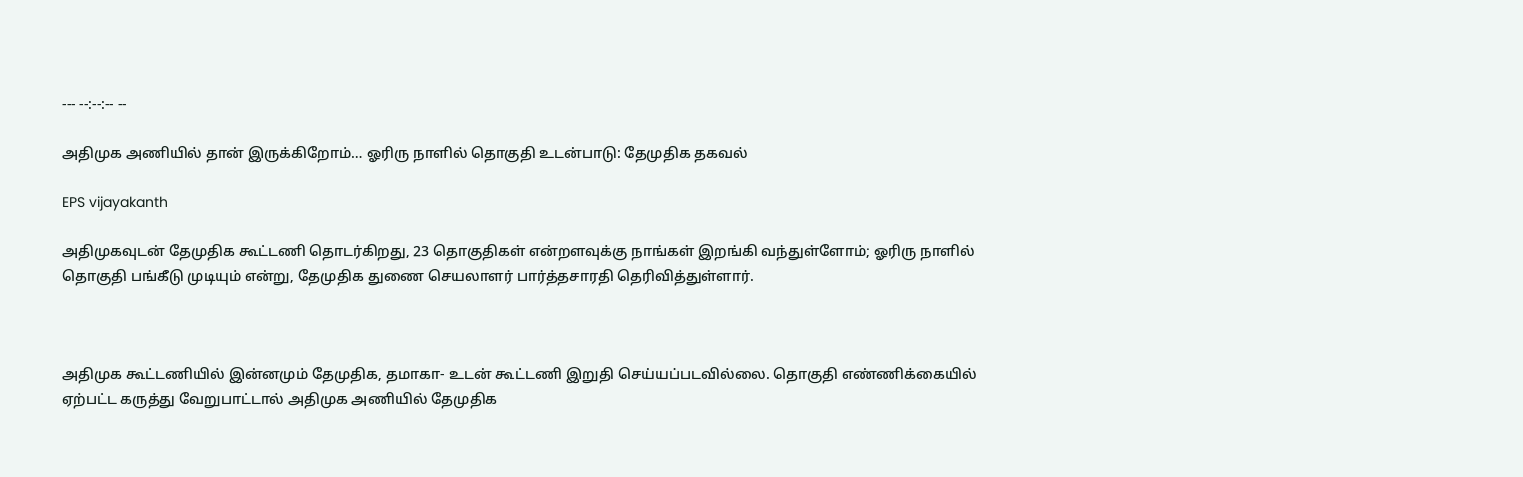--- --:--:-- --

அதிமுக அணியில் தான் இருக்கிறோம்… ஓரிரு நாளில் தொகுதி உடன்பாடு: தேமுதிக தகவல்

EPS vijayakanth

அதிமுகவுடன் தேமுதிக கூட்டணி தொடர்கிறது, 23 தொகுதிகள் என்றளவுக்கு நாங்கள் இறங்கி வந்துள்ளோம்; ஓரிரு நாளில் தொகுதி பங்கீடு முடியும் என்று, தேமுதிக துணை செயலாளர் பார்த்தசாரதி தெரிவித்துள்ளார்.



அதிமுக கூட்டணியில் இன்னமும் தேமுதிக, தமாகா- உடன் கூட்டணி இறுதி செய்யப்படவில்லை. தொகுதி எண்ணிக்கையில் ஏற்பட்ட கருத்து வேறுபாட்டால் அதிமுக அணியில் தேமுதிக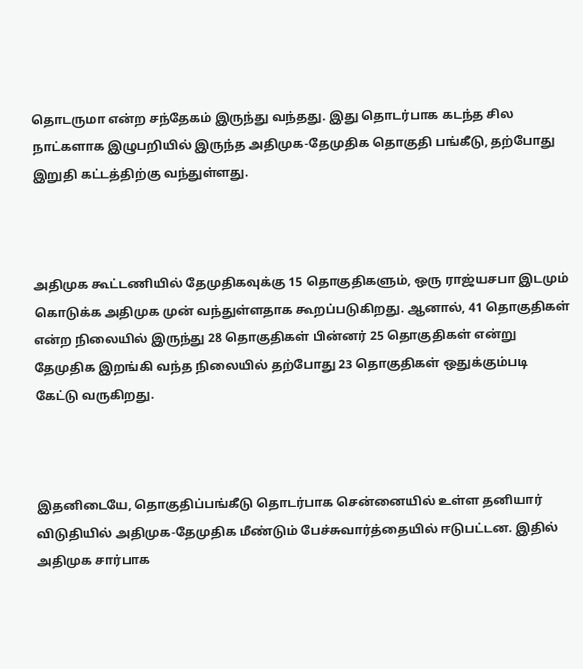தொடருமா என்ற சந்தேகம் இருந்து வந்தது. இது தொடர்பாக கடந்த சில நாட்களாக இழுபறியில் இருந்த அதிமுக-தேமுதிக தொகுதி பங்கீடு, தற்போது இறுதி கட்டத்திற்கு வந்துள்ளது.



அதிமுக கூட்டணியில் தேமுதிகவுக்கு 15 தொகுதிகளும், ஒரு ராஜ்யசபா இடமும் கொடுக்க அதிமுக முன் வந்துள்ளதாக கூறப்படுகிறது. ஆனால், 41 தொகுதிகள் என்ற நிலையில் இருந்து 28 தொகுதிகள் பின்னர் 25 தொகுதிகள் என்று தேமுதிக இறங்கி வந்த நிலையில் தற்போது 23 தொகுதிகள் ஒதுக்கும்படி கேட்டு வருகிறது.



இதனிடையே, தொகுதிப்பங்கீடு தொடர்பாக சென்னையில் உள்ள தனியார் விடுதியில் அதிமுக-தேமுதிக மீண்டும் பேச்சுவார்த்தையில் ஈடுபட்டன. இதில் அதிமுக சார்பாக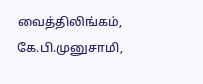வைத்திலிங்கம், கே.பி.முனுசாமி,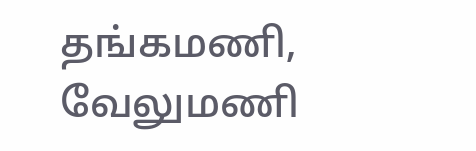தங்கமணி, வேலுமணி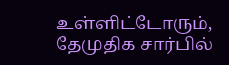உள்ளிட்டோரும், தேமுதிக சார்பில்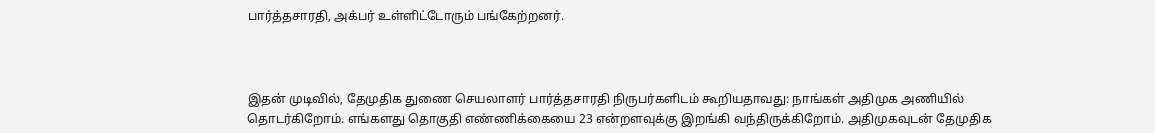பார்த்தசாரதி, அக்பர் உள்ளிட்டோரும் பங்கேற்றனர்.



இதன் முடிவில், தேமுதிக துணை செயலாளர் பார்த்தசாரதி நிருபர்களிடம் கூறியதாவது: நாங்கள் அதிமுக அணியில் தொடர்கிறோம். எங்களது தொகுதி எண்ணிக்கையை 23 என்றளவுக்கு இறங்கி வந்திருக்கிறோம். அதிமுகவுடன் தேமுதிக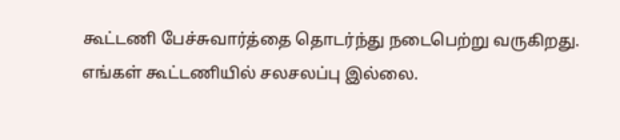கூட்டணி பேச்சுவார்த்தை தொடர்ந்து நடைபெற்று வருகிறது. எங்கள் கூட்டணியில் சலசலப்பு இல்லை.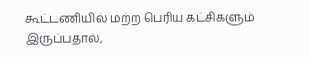கூட்டணியில் மற்ற பெரிய கட்சிகளும் இருப்பதால்,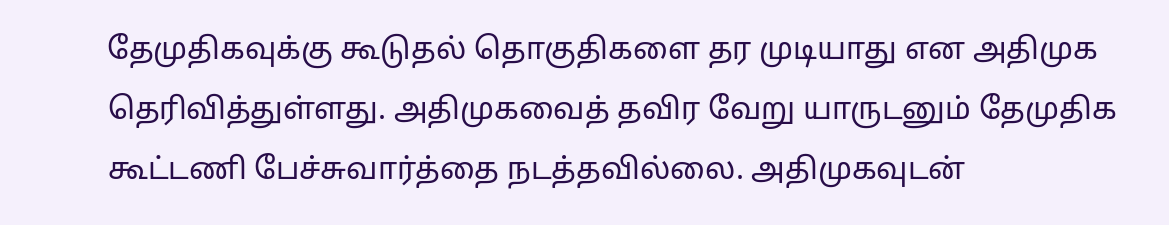தேமுதிகவுக்கு கூடுதல் தொகுதிகளை தர முடியாது என அதிமுக தெரிவித்துள்ளது. அதிமுகவைத் தவிர வேறு யாருடனும் தேமுதிக கூட்டணி பேச்சுவார்த்தை நடத்தவில்லை. அதிமுகவுடன்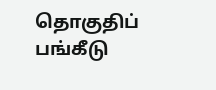தொகுதிப் பங்கீடு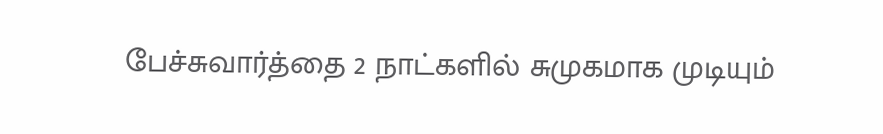பேச்சுவார்த்தை 2 நாட்களில் சுமுகமாக முடியும்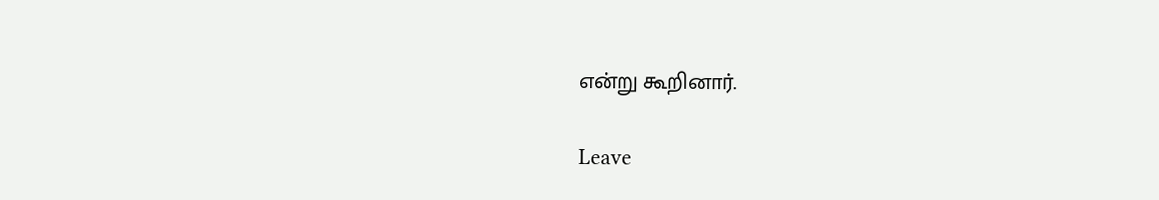என்று கூறினார்.

Leave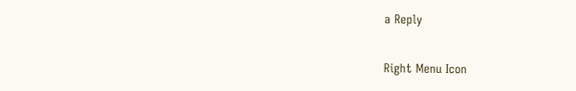a Reply

Right Menu Icon